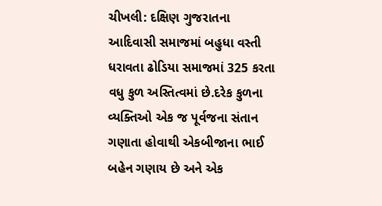ચીખલી: દક્ષિણ ગુજરાતના આદિવાસી સમાજમાં બહુધા વસ્તી ધરાવતા ઢોડિયા સમાજમાં 325 કરતા વધુ કુળ અસ્તિત્વમાં છે.દરેક કુળના વ્યક્તિઓ એક જ પૂર્વજના સંતાન ગણાતા હોવાથી એકબીજાના ભાઈ બહેન ગણાય છે અને એક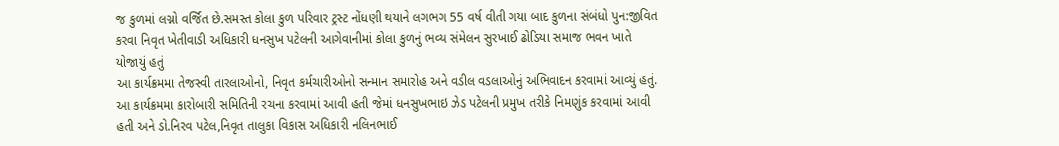જ કુળમાં લગ્નો વર્જિત છે.સમસ્ત કોલા કુળ પરિવાર ટ્રસ્ટ નોંધણી થયાને લગભગ 55 વર્ષ વીતી ગયા બાદ કુળના સંબંધો પુન:જીવિત કરવા નિવૃત ખેતીવાડી અધિકારી ધનસુખ પટેલની આગેવાનીમાં કોલા કુળનું ભવ્ય સંમેલન સુરખાઈ ઢોડિયા સમાજ ભવન ખાતે યોજાયું હતું
આ કાર્યક્રમમા તેજસ્વી તારલાઓનો, નિવૃત કર્મચારીઓનો સન્માન સમારોહ અને વડીલ વડલાઓનું અભિવાદન કરવામાં આવ્યું હતું. આ કાર્યક્રમમા કારોબારી સમિતિની રચના કરવામાં આવી હતી જેમાં ધનસુખભાઇ ઝેડ પટેલની પ્રમુખ તરીકે નિમણુંક કરવામાં આવી હતી અને ડો.નિરવ પટેલ,નિવૃત તાલુકા વિકાસ અધિકારી નલિનભાઈ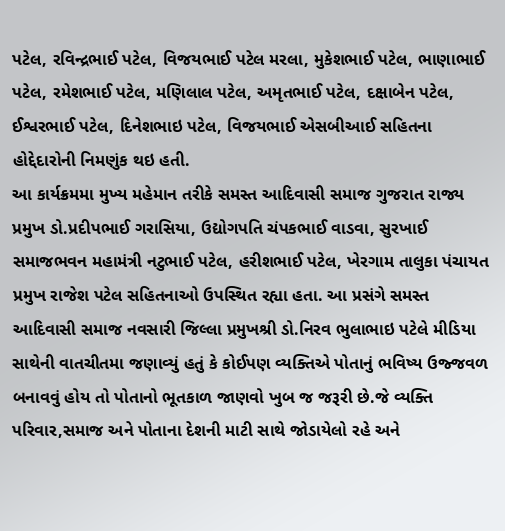પટેલ, રવિન્દ્રભાઈ પટેલ, વિજયભાઈ પટેલ મરલા, મુકેશભાઈ પટેલ, ભાણાભાઈ પટેલ, રમેશભાઈ પટેલ, મણિલાલ પટેલ, અમૃતભાઈ પટેલ, દક્ષાબેન પટેલ, ઈશ્વરભાઈ પટેલ, દિનેશભાઇ પટેલ, વિજયભાઈ એસબીઆઈ સહિતના હોદ્દેદારોની નિમણુંક થઇ હતી.
આ કાર્યક્રમમા મુખ્ય મહેમાન તરીકે સમસ્ત આદિવાસી સમાજ ગુજરાત રાજ્ય પ્રમુખ ડો.પ્રદીપભાઈ ગરાસિયા, ઉદ્યોગપતિ ચંપકભાઈ વાડવા, સુરખાઈ સમાજભવન મહામંત્રી નટુભાઈ પટેલ, હરીશભાઈ પટેલ, ખેરગામ તાલુકા પંચાયત પ્રમુખ રાજેશ પટેલ સહિતનાઓ ઉપસ્થિત રહ્યા હતા. આ પ્રસંગે સમસ્ત આદિવાસી સમાજ નવસારી જિલ્લા પ્રમુખશ્રી ડો.નિરવ ભુલાભાઇ પટેલે મીડિયા સાથેની વાતચીતમા જણાવ્યું હતું કે કોઈપણ વ્યક્તિએ પોતાનું ભવિષ્ય ઉજ્જવળ બનાવવું હોય તો પોતાનો ભૂતકાળ જાણવો ખુબ જ જરૂરી છે.જે વ્યક્તિ પરિવાર,સમાજ અને પોતાના દેશની માટી સાથે જોડાયેલો રહે અને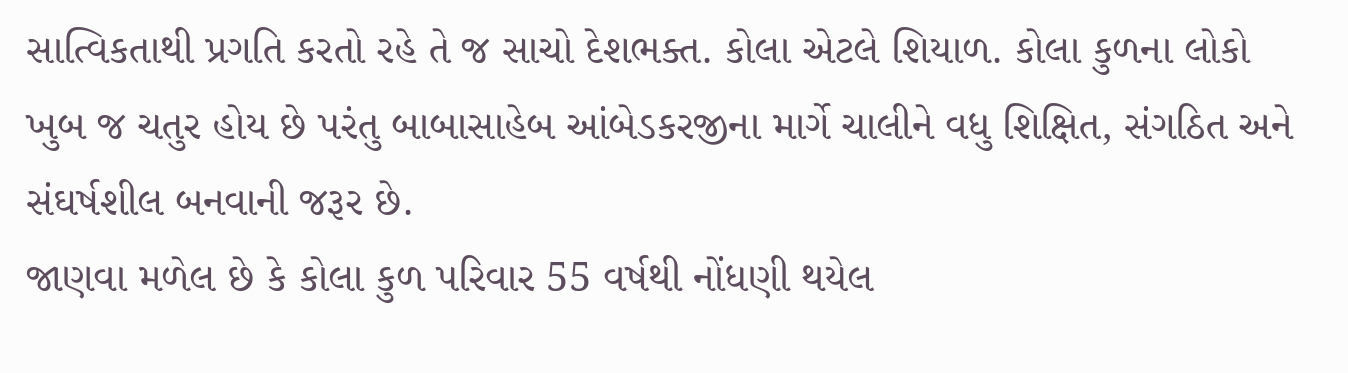સાત્વિકતાથી પ્રગતિ કરતો રહે તે જ સાચો દેશભક્ત. કોલા એટલે શિયાળ. કોલા કુળના લોકો ખુબ જ ચતુર હોય છે પરંતુ બાબાસાહેબ આંબેડકરજીના માર્ગે ચાલીને વધુ શિક્ષિત, સંગઠિત અને સંઘર્ષશીલ બનવાની જરૂર છે.
જાણવા મળેલ છે કે કોલા કુળ પરિવાર 55 વર્ષથી નોંધણી થયેલ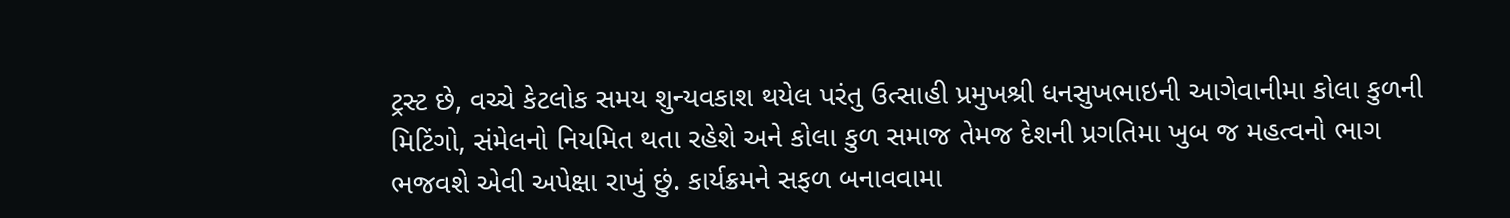ટ્રસ્ટ છે, વચ્ચે કેટલોક સમય શુન્યવકાશ થયેલ પરંતુ ઉત્સાહી પ્રમુખશ્રી ધનસુખભાઇની આગેવાનીમા કોલા કુળની મિટિંગો, સંમેલનો નિયમિત થતા રહેશે અને કોલા કુળ સમાજ તેમજ દેશની પ્રગતિમા ખુબ જ મહત્વનો ભાગ ભજવશે એવી અપેક્ષા રાખું છું. કાર્યક્રમને સફળ બનાવવામા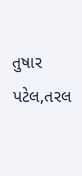તુષાર પટેલ,તરલ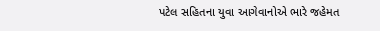પટેલ સહિતના યુવા આગેવાનોએ ભારે જહેમત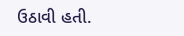ઉઠાવી હતી.